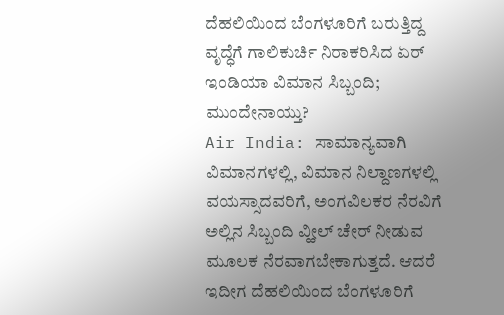ದೆಹಲಿಯಿಂದ ಬೆಂಗಳೂರಿಗೆ ಬರುತ್ತಿದ್ದ ವೃದ್ಧೆಗೆ ಗಾಲಿಕುರ್ಚಿ ನಿರಾಕರಿಸಿದ ಏರ್ ಇಂಡಿಯಾ ವಿಮಾನ ಸಿಬ್ಬಂದಿ; ಮುಂದೇನಾಯ್ತು?
Air India: ಸಾಮಾನ್ಯವಾಗಿ ವಿಮಾನಗಳಲ್ಲಿ, ವಿಮಾನ ನಿಲ್ದಾಣಗಳಲ್ಲಿ ವಯಸ್ಸಾದವರಿಗೆ, ಅಂಗವಿಲಕರ ನೆರವಿಗೆ ಅಲ್ಲಿನ ಸಿಬ್ಬಂದಿ ವ್ಹೀಲ್ ಚೇರ್ ನೀಡುವ ಮೂಲಕ ನೆರವಾಗಬೇಕಾಗುತ್ತದೆ. ಆದರೆ ಇದೀಗ ದೆಹಲಿಯಿಂದ ಬೆಂಗಳೂರಿಗೆ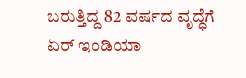ಬರುತ್ತಿದ್ದ 82 ವರ್ಷದ ವೃದ್ಧೆಗೆ ಏರ್ ಇಂಡಿಯಾ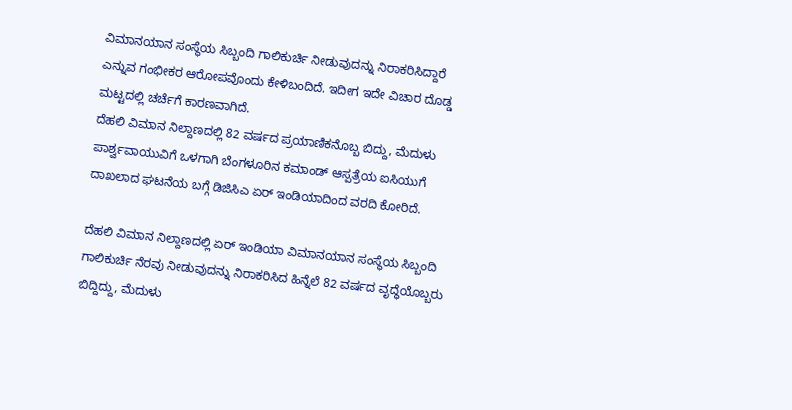ವಿಮಾನಯಾನ ಸಂಸ್ಥೆಯ ಸಿಬ್ಬಂದಿ ಗಾಲಿಕುರ್ಚಿ ನೀಡುವುದನ್ನು ನಿರಾಕರಿಸಿದ್ದಾರೆ ಎನ್ನುವ ಗಂಭೀಕರ ಆರೋಪವೊಂದು ಕೇಳಿಬಂದಿದೆ. ಇದೀಗ ಇದೇ ವಿಚಾರ ದೊಡ್ಡ ಮಟ್ಟದಲ್ಲಿ ಚರ್ಚೆಗೆ ಕಾರಣವಾಗಿದೆ.
ದೆಹಲಿ ವಿಮಾನ ನಿಲ್ದಾಣದಲ್ಲಿ 82 ವರ್ಷದ ಪ್ರಯಾಣಿಕನೊಬ್ಬ ಬಿದ್ದು, ಮೆದುಳು ಪಾರ್ಶ್ವವಾಯುವಿಗೆ ಒಳಗಾಗಿ ಬೆಂಗಳೂರಿನ ಕಮಾಂಡ್ ಆಸ್ಪತ್ರೆಯ ಐಸಿಯುಗೆ ದಾಖಲಾದ ಘಟನೆಯ ಬಗ್ಗೆ ಡಿಜಿಸಿಎ ಏರ್ ಇಂಡಿಯಾದಿಂದ ವರದಿ ಕೋರಿದೆ.

ದೆಹಲಿ ವಿಮಾನ ನಿಲ್ದಾಣದಲ್ಲಿ ಏರ್ ಇಂಡಿಯಾ ವಿಮಾನಯಾನ ಸಂಸ್ಥೆಯ ಸಿಬ್ಬಂದಿ ಗಾಲಿಕುರ್ಚಿ ನೆರವು ನೀಡುವುದನ್ನು ನಿರಾಕರಿಸಿದ ಹಿನ್ನೆಲೆ 82 ವರ್ಷದ ವೃದ್ಧೆಯೊಬ್ಬರು ಬಿದ್ದಿದ್ದು, ಮೆದುಳು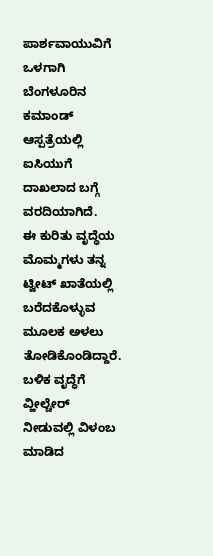ಪಾರ್ಶವಾಯುವಿಗೆ ಒಳಗಾಗಿ ಬೆಂಗಳೂರಿನ ಕಮಾಂಡ್ ಆಸ್ಪತ್ರೆಯಲ್ಲಿ ಐಸಿಯುಗೆ ದಾಖಲಾದ ಬಗ್ಗೆ ವರದಿಯಾಗಿದೆ.
ಈ ಕುರಿತು ವೃದ್ಧೆಯ ಮೊಮ್ಮಗಳು ತನ್ನ ಟ್ವೀಟ್ ಖಾತೆಯಲ್ಲಿ ಬರೆದಕೊಳ್ಳುವ ಮೂಲಕ ಅಳಲು ತೋಡಿಕೊಂಡಿದ್ದಾರೆ. ಬಳಿಕ ವೃದ್ಧೆಗೆ ವ್ಹೀಲ್ಚೇರ್ ನೀಡುವಲ್ಲಿ ವಿಳಂಬ ಮಾಡಿದ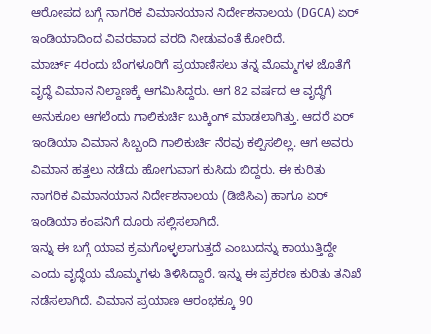ಆರೋಪದ ಬಗ್ಗೆ ನಾಗರಿಕ ವಿಮಾನಯಾನ ನಿರ್ದೇಶನಾಲಯ (DGCA) ಏರ್ ಇಂಡಿಯಾದಿಂದ ವಿವರವಾದ ವರದಿ ನೀಡುವಂತೆ ಕೋರಿದೆ.
ಮಾರ್ಚ್ 4ರಂದು ಬೆಂಗಳೂರಿಗೆ ಪ್ರಯಾಣಿಸಲು ತನ್ನ ಮೊಮ್ಮಗಳ ಜೊತೆಗೆ ವೃದ್ಧೆ ವಿಮಾನ ನಿಲ್ದಾಣಕ್ಕೆ ಆಗಮಿಸಿದ್ದರು. ಆಗ 82 ವರ್ಷದ ಆ ವೃದ್ಧೆಗೆ ಅನುಕೂಲ ಆಗಲೆಂದು ಗಾಲಿಕುರ್ಚಿ ಬುಕ್ಕಿಂಗ್ ಮಾಡಲಾಗಿತ್ತು. ಆದರೆ ಏರ್ ಇಂಡಿಯಾ ವಿಮಾನ ಸಿಬ್ಬಂದಿ ಗಾಲಿಕುರ್ಚಿ ನೆರವು ಕಲ್ಪಿಸಲಿಲ್ಲ. ಆಗ ಅವರು ವಿಮಾನ ಹತ್ತಲು ನಡೆದು ಹೋಗುವಾಗ ಕುಸಿದು ಬಿದ್ದರು. ಈ ಕುರಿತು ನಾಗರಿಕ ವಿಮಾನಯಾನ ನಿರ್ದೇಶನಾಲಯ (ಡಿಜಿಸಿಎ) ಹಾಗೂ ಏರ್ ಇಂಡಿಯಾ ಕಂಪನಿಗೆ ದೂರು ಸಲ್ಲಿಸಲಾಗಿದೆ.
ಇನ್ನು ಈ ಬಗ್ಗೆ ಯಾವ ಕ್ರಮಗೊಳ್ಳಲಾಗುತ್ತದೆ ಎಂಬುದನ್ನು ಕಾಯುತ್ತಿದ್ದೇ ಎಂದು ವೃದ್ಧೆಯ ಮೊಮ್ಮಗಳು ತಿಳಿಸಿದ್ದಾರೆ. ಇನ್ನು ಈ ಪ್ರಕರಣ ಕುರಿತು ತನಿಖೆ ನಡೆಸಲಾಗಿದೆ. ವಿಮಾನ ಪ್ರಯಾಣ ಆರಂಭಕ್ಕೂ 90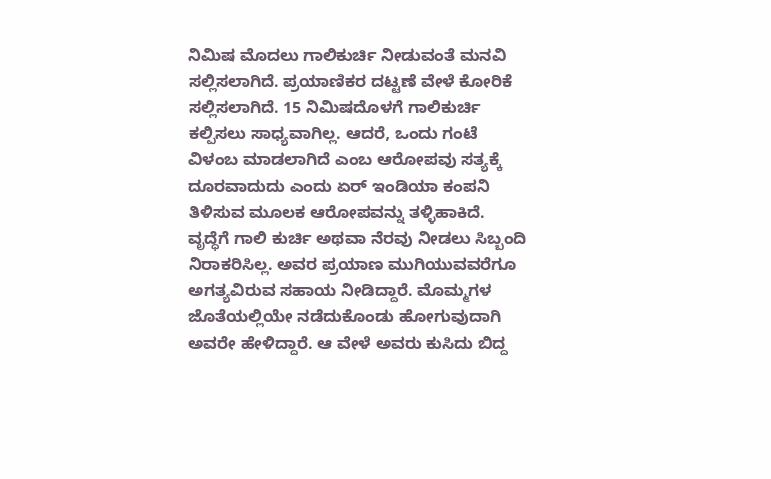ನಿಮಿಷ ಮೊದಲು ಗಾಲಿಕುರ್ಚಿ ನೀಡುವಂತೆ ಮನವಿ ಸಲ್ಲಿಸಲಾಗಿದೆ. ಪ್ರಯಾಣಿಕರ ದಟ್ಟಣೆ ವೇಳೆ ಕೋರಿಕೆ ಸಲ್ಲಿಸಲಾಗಿದೆ. 15 ನಿಮಿಷದೊಳಗೆ ಗಾಲಿಕುರ್ಚಿ ಕಲ್ಪಿಸಲು ಸಾಧ್ಯವಾಗಿಲ್ಲ. ಆದರೆ, ಒಂದು ಗಂಟೆ ವಿಳಂಬ ಮಾಡಲಾಗಿದೆ ಎಂಬ ಆರೋಪವು ಸತ್ಯಕ್ಕೆ ದೂರವಾದುದು ಎಂದು ಏರ್ ಇಂಡಿಯಾ ಕಂಪನಿ ತಿಳಿಸುವ ಮೂಲಕ ಆರೋಪವನ್ನು ತಳ್ಳಿಹಾಕಿದೆ.
ವೃದ್ಧೆಗೆ ಗಾಲಿ ಕುರ್ಚಿ ಅಥವಾ ನೆರವು ನೀಡಲು ಸಿಬ್ಬಂದಿ ನಿರಾಕರಿಸಿಲ್ಲ. ಅವರ ಪ್ರಯಾಣ ಮುಗಿಯುವವರೆಗೂ ಅಗತ್ಯವಿರುವ ಸಹಾಯ ನೀಡಿದ್ದಾರೆ. ಮೊಮ್ಮಗಳ ಜೊತೆಯಲ್ಲಿಯೇ ನಡೆದುಕೊಂಡು ಹೋಗುವುದಾಗಿ ಅವರೇ ಹೇಳಿದ್ದಾರೆ. ಆ ವೇಳೆ ಅವರು ಕುಸಿದು ಬಿದ್ದ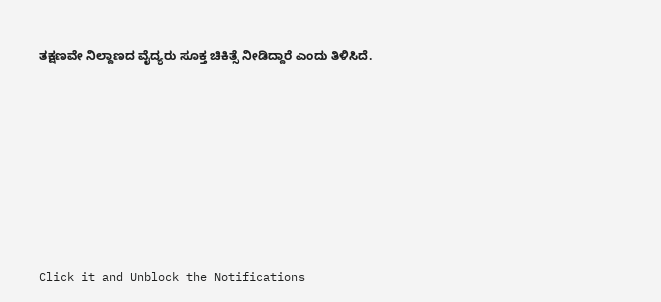ತಕ್ಷಣವೇ ನಿಲ್ದಾಣದ ವೈದ್ಯರು ಸೂಕ್ತ ಚಿಕಿತ್ಸೆ ನೀಡಿದ್ದಾರೆ ಎಂದು ತಿಳಿಸಿದೆ.












Click it and Unblock the Notifications